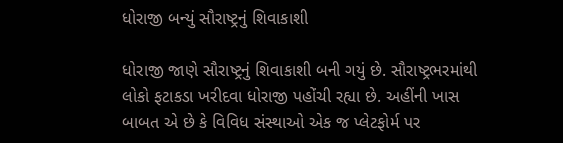ધોરાજી બન્યું સૌરાષ્ટ્રનું શિવાકાશી

ધોરાજી જાણે સૌરાષ્ટ્રનું શિવાકાશી બની ગયું છે. સૌરાષ્ટ્રભરમાંથી લોકો ફટાકડા ખરીદવા ધોરાજી પહોંચી રહ્યા છે. અહીંની ખાસ બાબત એ છે કે વિવિધ સંસ્થાઓ એક જ પ્લેટફોર્મ પર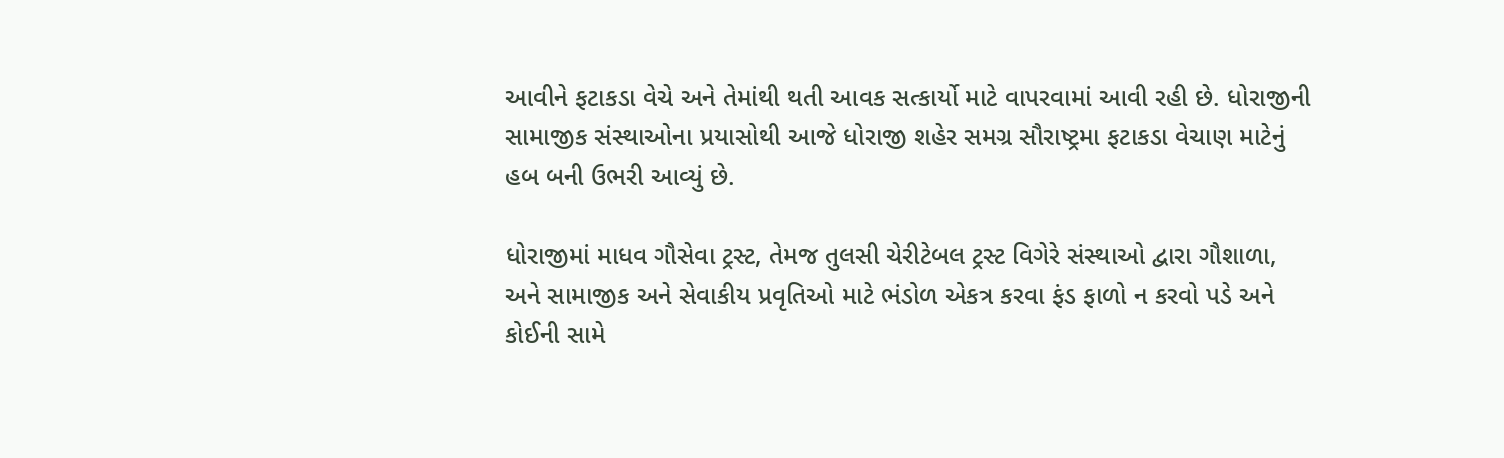આવીને ફટાકડા વેચે અને તેમાંથી થતી આવક સત્કાર્યો માટે વાપરવામાં આવી રહી છે. ધોરાજીની સામાજીક સંસ્થાઓના પ્રયાસોથી આજે ધોરાજી શહેર સમગ્ર સૌરાષ્ટ્રમા ફટાકડા વેચાણ માટેનું હબ બની ઉભરી આવ્યું છે.

ધોરાજીમાં માધવ ગૌસેવા ટ્રસ્ટ, તેમજ તુલસી ચેરીટેબલ ટ્રસ્ટ વિગેરે સંસ્થાઓ દ્વારા ગૌશાળા, અને સામાજીક અને સેવાકીય પ્રવૃતિઓ માટે ભંડોળ એકત્ર કરવા ફંડ ફાળો ન કરવો પડે અને કોઈની સામે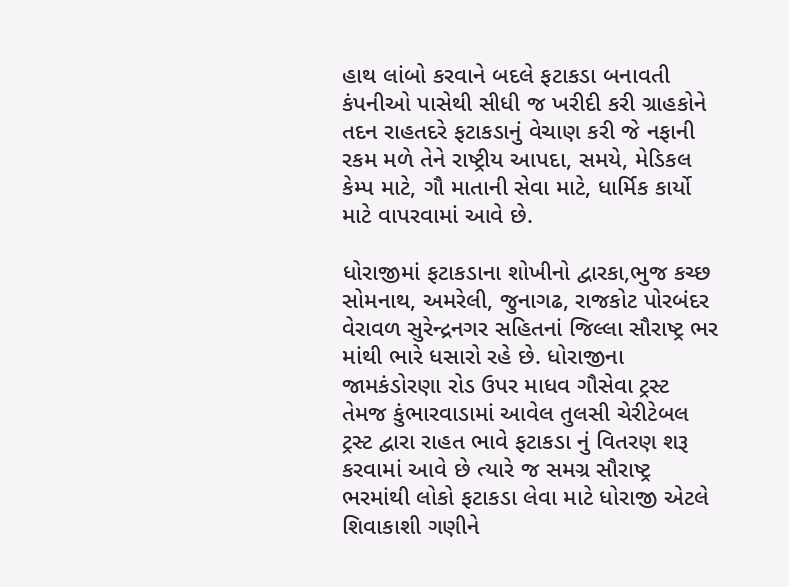હાથ લાંબો કરવાને બદલે ફટાકડા બનાવતી કંપનીઓ પાસેથી સીધી જ ખરીદી કરી ગ્રાહકોને તદન રાહતદરે ફટાકડાનું વેચાણ કરી જે નફાની રકમ મળે તેને રાષ્ટ્રીય આપદા, સમયે, મેડિકલ કેમ્પ માટે, ગૌ માતાની સેવા માટે, ધાર્મિક કાર્યો માટે વાપરવામાં આવે છે.

ધોરાજીમાં ફટાકડાના શોખીનો દ્વારકા,ભુજ કચ્છ સોમનાથ, અમરેલી, જુનાગઢ, રાજકોટ પોરબંદર વેરાવળ સુરેન્દ્રનગર સહિતનાં જિલ્લા સૌરાષ્ટ્ર ભર માંથી ભારે ધસારો રહે છે. ધોરાજીના જામકંડોરણા રોડ ઉપર માધવ ગૌસેવા ટ્રસ્ટ તેમજ કુંભારવાડામાં આવેલ તુલસી ચેરીટેબલ ટ્રસ્ટ દ્વારા રાહત ભાવે ફટાકડા નું વિતરણ શરૂ કરવામાં આવે છે ત્યારે જ સમગ્ર સૌરાષ્ટ્ર ભરમાંથી લોકો ફટાકડા લેવા માટે ધોરાજી એટલે શિવાકાશી ગણીને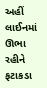અહીં લાઈનમાં ઊભા રહીને ફટાકડા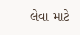લેવા માટે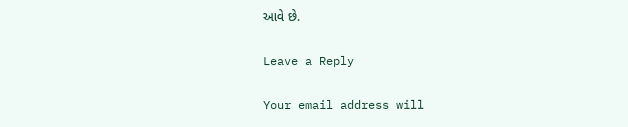આવે છે.

Leave a Reply

Your email address will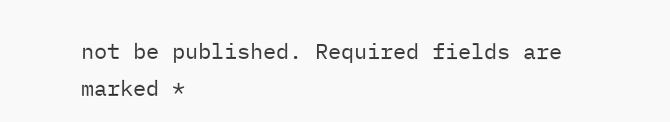not be published. Required fields are marked *